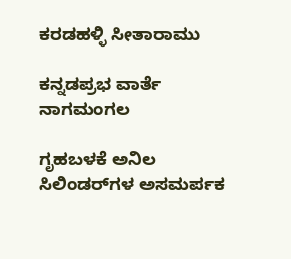ಕರಡಹಳ್ಳಿ ಸೀತಾರಾಮು

ಕನ್ನಡಪ್ರಭ ವಾರ್ತೆ ನಾಗಮಂಗಲ

ಗೃಹಬಳಕೆ ಅನಿಲ ಸಿಲಿಂಡರ್‌ಗಳ ಅಸಮರ್ಪಕ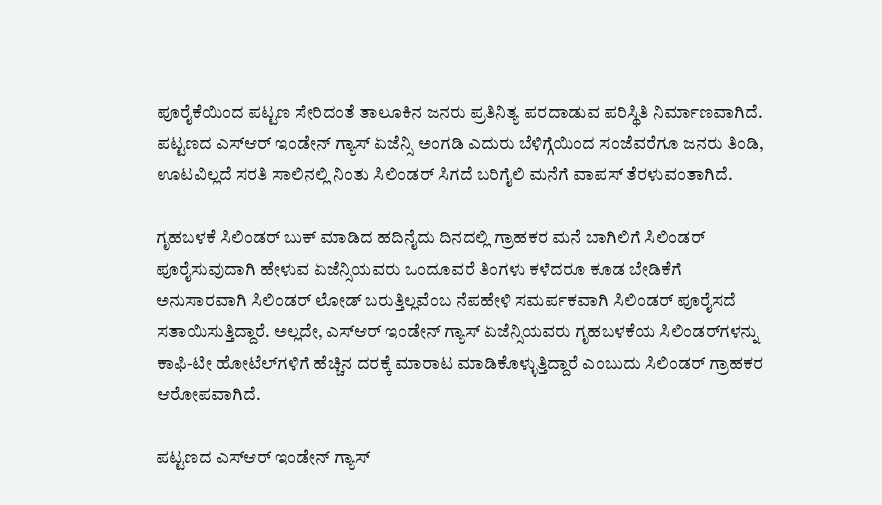ಪೂರೈಕೆಯಿಂದ ಪಟ್ಟಣ ಸೇರಿದಂತೆ ತಾಲೂಕಿನ ಜನರು ಪ್ರತಿನಿತ್ಯ ಪರದಾಡುವ ಪರಿಸ್ಥಿತಿ ನಿರ್ಮಾಣವಾಗಿದೆ. ಪಟ್ಟಣದ ಎಸ್‌ಆರ್ ಇಂಡೇನ್ ಗ್ಯಾಸ್ ಏಜೆನ್ಸಿ ಅಂಗಡಿ ಎದುರು ಬೆಳಿಗ್ಗೆಯಿಂದ ಸಂಜೆವರೆಗೂ ಜನರು ತಿಂಡಿ, ಊಟವಿಲ್ಲದೆ ಸರತಿ ಸಾಲಿನಲ್ಲಿ ನಿಂತು ಸಿಲಿಂಡರ್ ಸಿಗದೆ ಬರಿಗೈಲಿ ಮನೆಗೆ ವಾಪಸ್ ತೆರಳುವಂತಾಗಿದೆ.

ಗೃಹಬಳಕೆ ಸಿಲಿಂಡರ್ ಬುಕ್ ಮಾಡಿದ ಹದಿನೈದು ದಿನದಲ್ಲಿ ಗ್ರಾಹಕರ ಮನೆ ಬಾಗಿಲಿಗೆ ಸಿಲಿಂಡರ್ ಪೂರೈಸುವುದಾಗಿ ಹೇಳುವ ಏಜೆನ್ಸಿಯವರು ಒಂದೂವರೆ ತಿಂಗಳು ಕಳೆದರೂ ಕೂಡ ಬೇಡಿಕೆಗೆ ಅನುಸಾರವಾಗಿ ಸಿಲಿಂಡರ್ ಲೋಡ್ ಬರುತ್ತಿಲ್ಲವೆಂಬ ನೆಪಹೇಳಿ ಸಮರ್ಪಕವಾಗಿ ಸಿಲಿಂಡರ್ ಪೂರೈಸದೆ ಸತಾಯಿಸುತ್ತಿದ್ದಾರೆ. ಅಲ್ಲದೇ, ಎಸ್‌ಆರ್ ಇಂಡೇನ್ ಗ್ಯಾಸ್ ಏಜೆನ್ಸಿಯವರು ಗೃಹಬಳಕೆಯ ಸಿಲಿಂಡರ್‌ಗಳನ್ನು ಕಾಫಿ-ಟೀ ಹೋಟೆಲ್‌ಗಳಿಗೆ ಹೆಚ್ಚಿನ ದರಕ್ಕೆ ಮಾರಾಟ ಮಾಡಿಕೊಳ್ಳುತ್ತಿದ್ದಾರೆ ಎಂಬುದು ಸಿಲಿಂಡರ್ ಗ್ರಾಹಕರ ಆರೋಪವಾಗಿದೆ.

ಪಟ್ಟಣದ ಎಸ್‌ಆರ್ ಇಂಡೇನ್ ಗ್ಯಾಸ್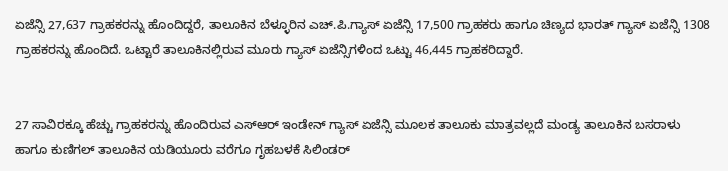ಏಜೆನ್ಸಿ 27,637 ಗ್ರಾಹಕರನ್ನು ಹೊಂದಿದ್ದರೆ, ತಾಲೂಕಿನ ಬೆಳ್ಳೂರಿನ ಎಚ್.ಪಿ.ಗ್ಯಾಸ್ ಏಜೆನ್ಸಿ 17,500 ಗ್ರಾಹಕರು ಹಾಗೂ ಚಿಣ್ಯದ ಭಾರತ್ ಗ್ಯಾಸ್ ಏಜೆನ್ಸಿ 1308 ಗ್ರಾಹಕರನ್ನು ಹೊಂದಿದೆ. ಒಟ್ಟಾರೆ ತಾಲೂಕಿನಲ್ಲಿರುವ ಮೂರು ಗ್ಯಾಸ್ ಏಜೆನ್ಸಿಗಳಿಂದ ಒಟ್ಟು 46,445 ಗ್ರಾಹಕರಿದ್ದಾರೆ.


27 ಸಾವಿರಕ್ಕೂ ಹೆಚ್ಚು ಗ್ರಾಹಕರನ್ನು ಹೊಂದಿರುವ ಎಸ್‌ಆರ್ ಇಂಡೇನ್ ಗ್ಯಾಸ್ ಏಜೆನ್ಸಿ ಮೂಲಕ ತಾಲೂಕು ಮಾತ್ರವಲ್ಲದೆ ಮಂಡ್ಯ ತಾಲೂಕಿನ ಬಸರಾಳು ಹಾಗೂ ಕುಣಿಗಲ್ ತಾಲೂಕಿನ ಯಡಿಯೂರು ವರೆಗೂ ಗೃಹಬಳಕೆ ಸಿಲಿಂಡರ್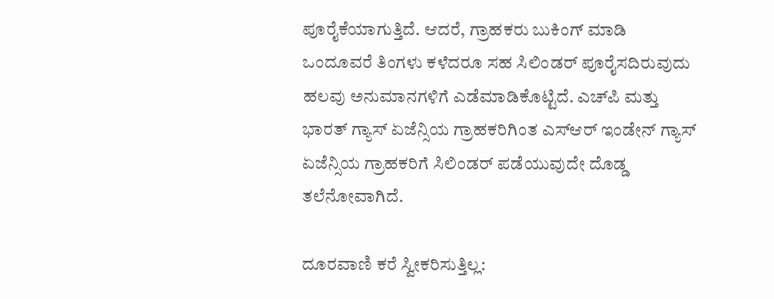ಪೂರೈಕೆಯಾಗುತ್ತಿದೆ. ಆದರೆ, ಗ್ರಾಹಕರು ಬುಕಿಂಗ್ ಮಾಡಿ ಒಂದೂವರೆ ತಿಂಗಳು ಕಳೆದರೂ ಸಹ ಸಿಲಿಂಡರ್ ಪೂರೈಸದಿರುವುದು ಹಲವು ಅನುಮಾನಗಳಿಗೆ ಎಡೆಮಾಡಿಕೊಟ್ಟಿದೆ. ಎಚ್‌ಪಿ ಮತ್ತು ಭಾರತ್ ಗ್ಯಾಸ್ ಏಜೆನ್ಸಿಯ ಗ್ರಾಹಕರಿಗಿಂತ ಎಸ್‌ಆರ್ ಇಂಡೇನ್ ಗ್ಯಾಸ್ ಏಜೆನ್ಸಿಯ ಗ್ರಾಹಕರಿಗೆ ಸಿಲಿಂಡರ್ ಪಡೆಯುವುದೇ ದೊಡ್ಡ ತಲೆನೋವಾಗಿದೆ.

ದೂರವಾಣಿ ಕರೆ ಸ್ವೀಕರಿಸುತ್ತಿಲ್ಲ: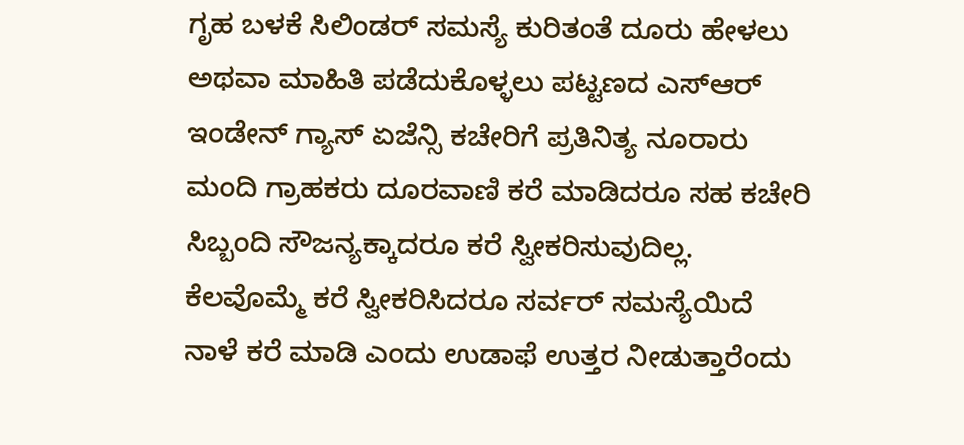ಗೃಹ ಬಳಕೆ ಸಿಲಿಂಡರ್ ಸಮಸ್ಯೆ ಕುರಿತಂತೆ ದೂರು ಹೇಳಲು ಅಥವಾ ಮಾಹಿತಿ ಪಡೆದುಕೊಳ್ಳಲು ಪಟ್ಟಣದ ಎಸ್‌ಆರ್ ಇಂಡೇನ್ ಗ್ಯಾಸ್ ಏಜೆನ್ಸಿ ಕಚೇರಿಗೆ ಪ್ರತಿನಿತ್ಯ ನೂರಾರು ಮಂದಿ ಗ್ರಾಹಕರು ದೂರವಾಣಿ ಕರೆ ಮಾಡಿದರೂ ಸಹ ಕಚೇರಿ ಸಿಬ್ಬಂದಿ ಸೌಜನ್ಯಕ್ಕಾದರೂ ಕರೆ ಸ್ವೀಕರಿಸುವುದಿಲ್ಲ. ಕೆಲವೊಮ್ಮೆ ಕರೆ ಸ್ವೀಕರಿಸಿದರೂ ಸರ್ವರ್ ಸಮಸ್ಯೆಯಿದೆ ನಾಳೆ ಕರೆ ಮಾಡಿ ಎಂದು ಉಡಾಫೆ ಉತ್ತರ ನೀಡುತ್ತಾರೆಂದು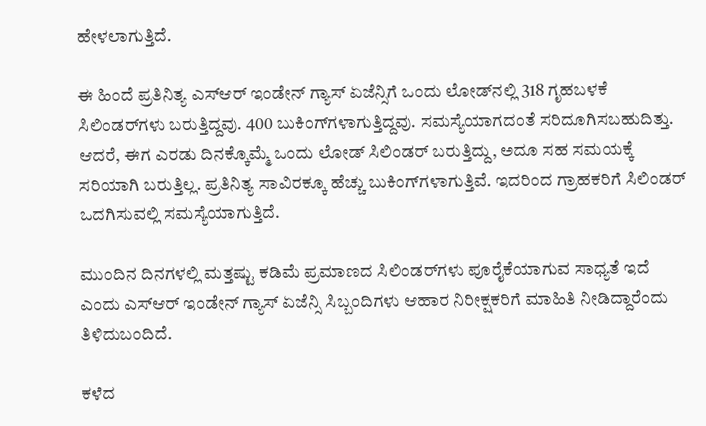ಹೇಳಲಾಗುತ್ತಿದೆ.

ಈ ಹಿಂದೆ ಪ್ರತಿನಿತ್ಯ ಎಸ್‌ಆರ್ ಇಂಡೇನ್ ಗ್ಯಾಸ್ ಏಜೆನ್ಸಿಗೆ ಒಂದು ಲೋಡ್‌ನಲ್ಲಿ 318 ಗೃಹಬಳಕೆ ಸಿಲಿಂಡರ್‌ಗಳು ಬರುತ್ತಿದ್ದವು. 400 ಬುಕಿಂಗ್‌ಗಳಾಗುತ್ತಿದ್ದವು. ಸಮಸ್ಯೆಯಾಗದಂತೆ ಸರಿದೂಗಿಸಬಹುದಿತ್ತು. ಆದರೆ, ಈಗ ಎರಡು ದಿನಕ್ಕೊಮ್ಮೆ ಒಂದು ಲೋಡ್ ಸಿಲಿಂಡರ್ ಬರುತ್ತಿದ್ದು, ಅದೂ ಸಹ ಸಮಯಕ್ಕೆ ಸರಿಯಾಗಿ ಬರುತ್ತಿಲ್ಲ. ಪ್ರತಿನಿತ್ಯ ಸಾವಿರಕ್ಕೂ ಹೆಚ್ಚು ಬುಕಿಂಗ್‌ಗಳಾಗುತ್ತಿವೆ. ಇದರಿಂದ ಗ್ರಾಹಕರಿಗೆ ಸಿಲಿಂಡರ್ ಒದಗಿಸುವಲ್ಲಿ ಸಮಸ್ಯೆಯಾಗುತ್ತಿದೆ.

ಮುಂದಿನ ದಿನಗಳಲ್ಲಿ ಮತ್ತಷ್ಟು ಕಡಿಮೆ ಪ್ರಮಾಣದ ಸಿಲಿಂಡರ್‌ಗಳು ಪೂರೈಕೆಯಾಗುವ ಸಾಧ್ಯತೆ ಇದೆ ಎಂದು ಎಸ್‌ಆರ್ ಇಂಡೇನ್ ಗ್ಯಾಸ್ ಏಜೆನ್ಸಿ ಸಿಬ್ಬಂದಿಗಳು ಆಹಾರ ನಿರೀಕ್ಷಕರಿಗೆ ಮಾಹಿತಿ ನೀಡಿದ್ದಾರೆಂದು ತಿಳಿದುಬಂದಿದೆ.

ಕಳೆದ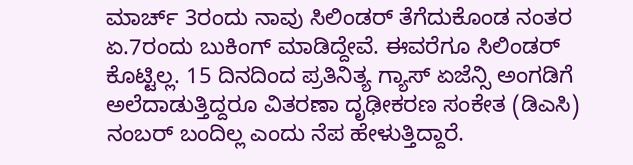ಮಾರ್ಚ್ 3ರಂದು ನಾವು ಸಿಲಿಂಡರ್ ತೆಗೆದುಕೊಂಡ ನಂತರ ಏ.7ರಂದು ಬುಕಿಂಗ್ ಮಾಡಿದ್ದೇವೆ. ಈವರೆಗೂ ಸಿಲಿಂಡರ್ ಕೊಟ್ಟಿಲ್ಲ. 15 ದಿನದಿಂದ ಪ್ರತಿನಿತ್ಯ ಗ್ಯಾಸ್ ಏಜೆನ್ಸಿ ಅಂಗಡಿಗೆ ಅಲೆದಾಡುತ್ತಿದ್ದರೂ ವಿತರಣಾ ದೃಢೀಕರಣ ಸಂಕೇತ (ಡಿಎಸಿ) ನಂಬರ್ ಬಂದಿಲ್ಲ ಎಂದು ನೆಪ ಹೇಳುತ್ತಿದ್ದಾರೆ.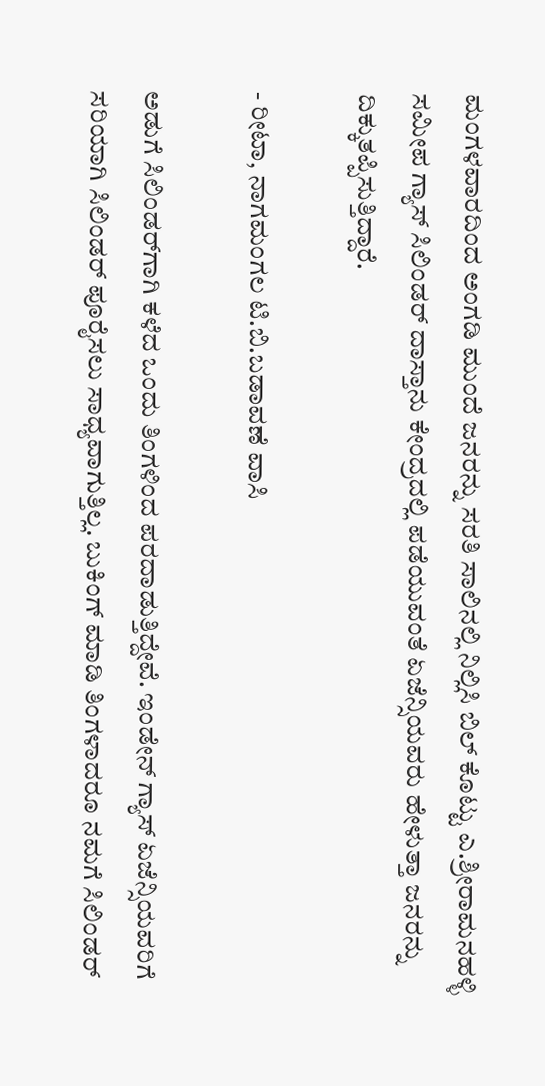ಮಂಗಳವಾರದಿಂದ ಅಂಗಡಿ ಮುಂದೆ ಜನರನ್ನು ಸರತಿ ಸಾಲಿನಲ್ಲಿ ನಿಲ್ಲಿಸಿ ಬಿಲ್ ಕೊಟ್ಟು ಎ.ಶ್ರೀರಾಮನಹಳ್ಳಿ ಸಮೀಪ ಗ್ಯಾಸ್ ಸಿಲಿಂಡರ್ ದಾಸ್ತಾನು ಕೇಂದ್ರದಲ್ಲಿ ಪಡೆಯುವಂತೆ ಏಜೆನ್ಸಿಯವರು ಹೇಳುತ್ತಾ ಜನರನ್ನು ದಿಕ್ಕುತಪ್ಪಿಸುತ್ತಿದ್ದಾರೆ.

- ರೀಟಾ, ನಾಗಮಂಗಲ ಟಿ.ಬಿ.ಬಡಾವಣೆ ವಾಸಿ

ಅಡುಗೆ ಸಿಲಿಂಡರ್‌ಗಾಗಿ ಕಳೆದ ಒಂದು ತಿಂಗಳಿಂದ ಪರದಾಡುತ್ತಿದ್ದೇವೆ. ಇಂಡೇನ್ ಗ್ಯಾಸ್ ಏಜೆನ್ಸಿಯವರಿಗೆ ಸರಿಯಾಗಿ ಸಿಲಿಂಡರ್ ಪೂರೈಸಲು ಸಾಧ್ಯವಾಗುತ್ತಿಲ್ಲ. ಬುಕಿಂಗ್ ಮಾಡಿ ತಿಂಗಳಾದರೂ ನಮಗೆ ಸಿಲಿಂಡರ್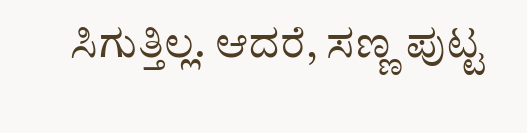ಸಿಗುತ್ತಿಲ್ಲ. ಆದರೆ, ಸಣ್ಣ ಪುಟ್ಟ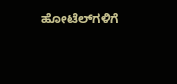ಹೋಟೆಲ್‌ಗಳಿಗೆ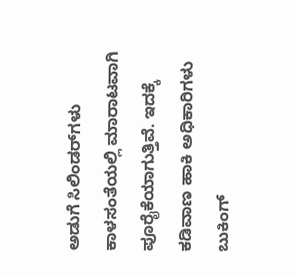ಅಡುಗೆ ಸಿಲಿಂಡರ್‌ಗಳು ಕಾಳಸಂತೆಯಲ್ಲಿ ಮಾರಾಟವಾಗಿ ಪೂರೈಕೆಯಾಗುತ್ತಿವೆ. ಇದಕ್ಕೆ ಕಡಿವಾಣ ಹಾಕಿ ಅಧಿಕಾರಿಗಳು ಬುಕಿಂಗ್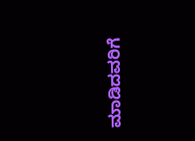ಮಾಡಿದವರಿಗೆ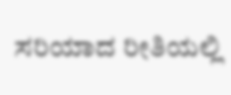ಸರಿಯಾದ ರೀತಿಯಲ್ಲಿ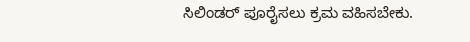ಸಿಲಿಂಡರ್ ಪೂರೈಸಲು ಕ್ರಮ ವಹಿಸಬೇಕು.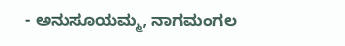- ಅನುಸೂಯಮ್ಮ, ನಾಗಮಂಗಲ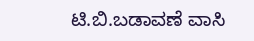ಟಿ.ಬಿ.ಬಡಾವಣೆ ವಾಸಿ